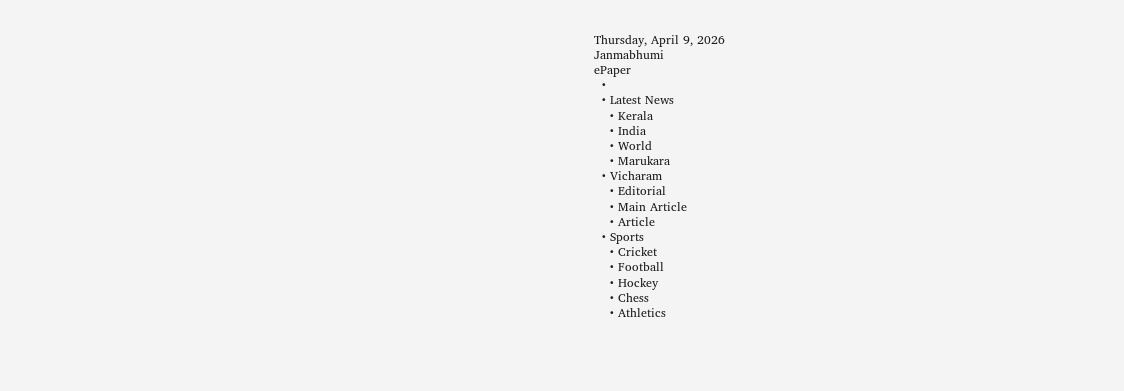Thursday, April 9, 2026
Janmabhumi
ePaper
  •
  • Latest News
    • Kerala
    • India
    • World
    • Marukara
  • Vicharam
    • Editorial
    • Main Article
    • Article
  • Sports
    • Cricket
    • Football
    • Hockey
    • Chess
    • Athletics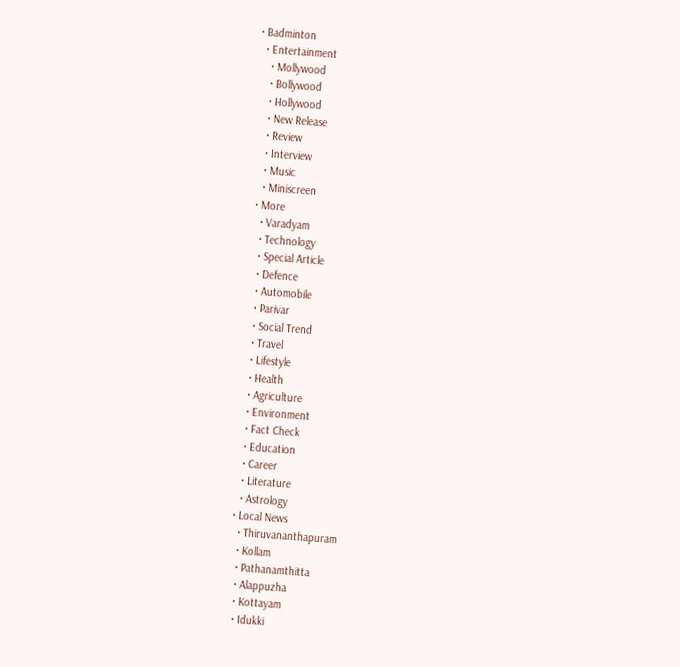• Badminton
  • Entertainment
    • Mollywood
    • Bollywood
    • Hollywood
    • New Release
    • Review
    • Interview
    • Music
    • Miniscreen
  • More
    • Varadyam
    • Technology
    • Special Article
    • Defence
    • Automobile
    • Parivar
    • Social Trend
    • Travel
    • Lifestyle
    • Health
    • Agriculture
    • Environment
    • Fact Check
    • Education
    • Career
    • Literature
    • Astrology
  • Local News
    • Thiruvananthapuram
    • Kollam
    • Pathanamthitta
    • Alappuzha
    • Kottayam
    • Idukki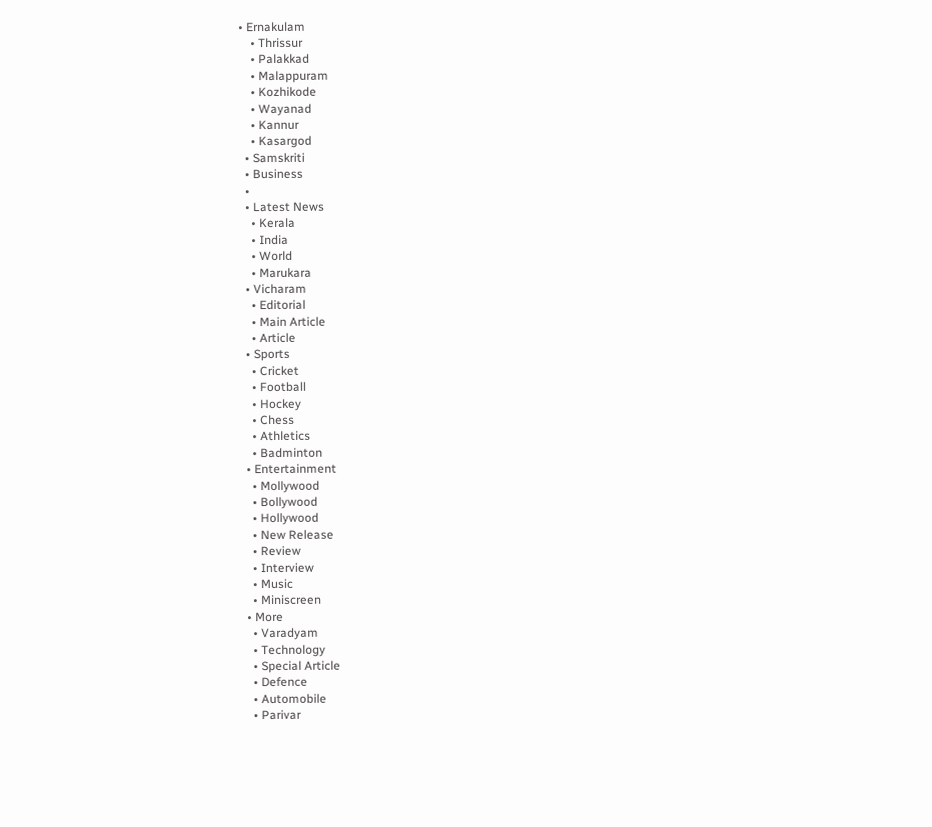• Ernakulam
    • Thrissur
    • Palakkad
    • Malappuram
    • Kozhikode
    • Wayanad
    • Kannur
    • Kasargod
  • Samskriti
  • Business
  •
  • Latest News
    • Kerala
    • India
    • World
    • Marukara
  • Vicharam
    • Editorial
    • Main Article
    • Article
  • Sports
    • Cricket
    • Football
    • Hockey
    • Chess
    • Athletics
    • Badminton
  • Entertainment
    • Mollywood
    • Bollywood
    • Hollywood
    • New Release
    • Review
    • Interview
    • Music
    • Miniscreen
  • More
    • Varadyam
    • Technology
    • Special Article
    • Defence
    • Automobile
    • Parivar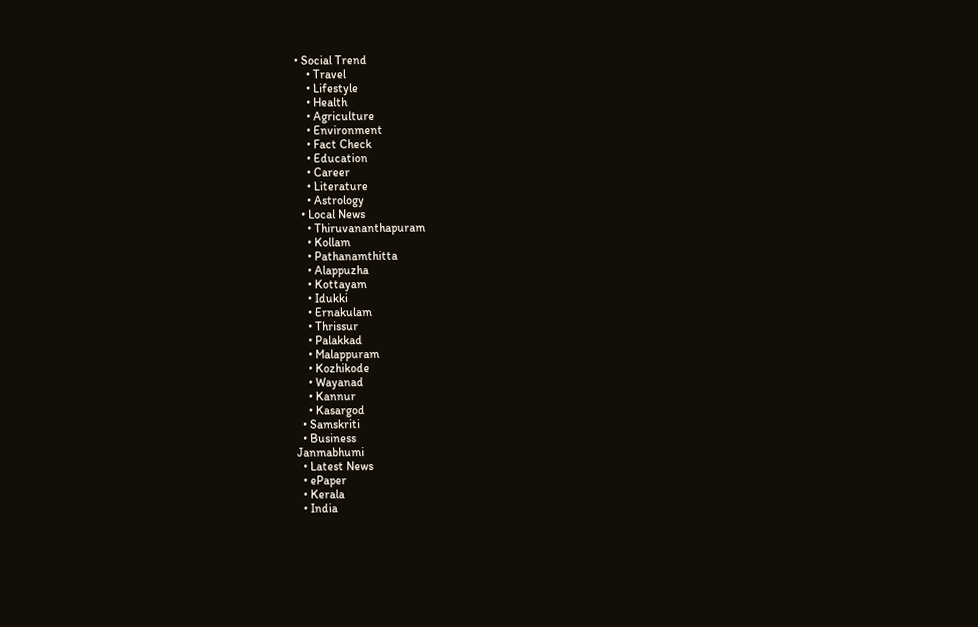• Social Trend
    • Travel
    • Lifestyle
    • Health
    • Agriculture
    • Environment
    • Fact Check
    • Education
    • Career
    • Literature
    • Astrology
  • Local News
    • Thiruvananthapuram
    • Kollam
    • Pathanamthitta
    • Alappuzha
    • Kottayam
    • Idukki
    • Ernakulam
    • Thrissur
    • Palakkad
    • Malappuram
    • Kozhikode
    • Wayanad
    • Kannur
    • Kasargod
  • Samskriti
  • Business
Janmabhumi
  • Latest News
  • ePaper
  • Kerala
  • India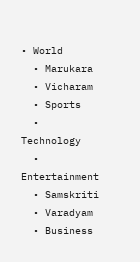• World
  • Marukara
  • Vicharam
  • Sports
  • Technology
  • Entertainment
  • Samskriti
  • Varadyam
  • Business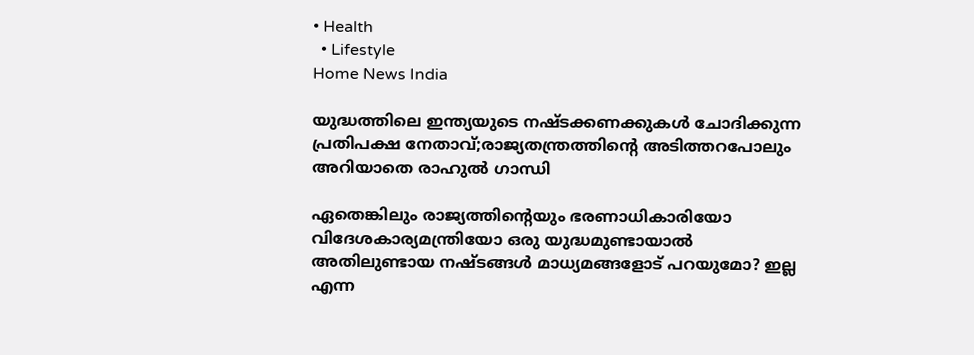• Health
  • Lifestyle
Home News India

യുദ്ധത്തിലെ ഇന്ത്യയുടെ നഷ്ടക്കണക്കുകള്‍ ചോദിക്കുന്ന പ്രതിപക്ഷ നേതാവ്;രാജ്യതന്ത്രത്തിന്റെ അടിത്തറപോലും അറിയാതെ രാഹുല്‍ ഗാന്ധി

ഏതെങ്കിലും രാജ്യത്തിന്റെയും ഭരണാധികാരിയോ വിദേശകാര്യമന്ത്രിയോ ഒരു യുദ്ധമുണ്ടായാല്‍ അതിലുണ്ടായ നഷ്ടങ്ങള്‍ മാധ്യമങ്ങളോട് പറയുമോ? ഇല്ല എന്ന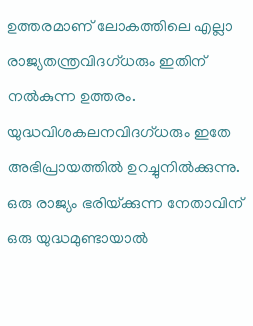ഉത്തരമാണ് ലോകത്തിലെ എല്ലാ രാജ്യതന്ത്രവിദഗ്ധരും ഇതിന് നല്‍കുന്ന ഉത്തരം. യുദ്ധവിശകലനവിദഗ്ധരും ഇതേ അഭിപ്രായത്തില്‍ ഉറച്ചുനില്‍ക്കുന്നു. ഒരു രാജ്യം ഭരിയ്‌ക്കുന്ന നേതാവിന് ഒരു യുദ്ധമുണ്ടായാല്‍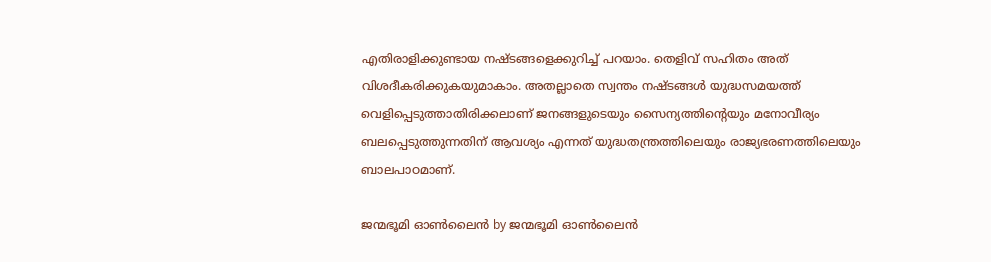എതിരാളിക്കുണ്ടായ നഷ്ടങ്ങളെക്കുറിച്ച് പറയാം. തെളിവ് സഹിതം അത് വിശദീകരിക്കുകയുമാകാം. അതല്ലാതെ സ്വന്തം നഷ്ടങ്ങള്‍ യുദ്ധസമയത്ത് വെളിപ്പെടുത്താതിരിക്കലാണ് ജനങ്ങളുടെയും സൈന്യത്തിന്റെയും മനോവീര്യം ബലപ്പെടുത്തുന്നതിന് ആവശ്യം എന്നത് യുദ്ധതന്ത്രത്തിലെയും രാജ്യഭരണത്തിലെയും ബാലപാഠമാണ്.

ജന്മഭൂമി ഓണ്‍ലൈന്‍ by ജന്മഭൂമി ഓണ്‍ലൈന്‍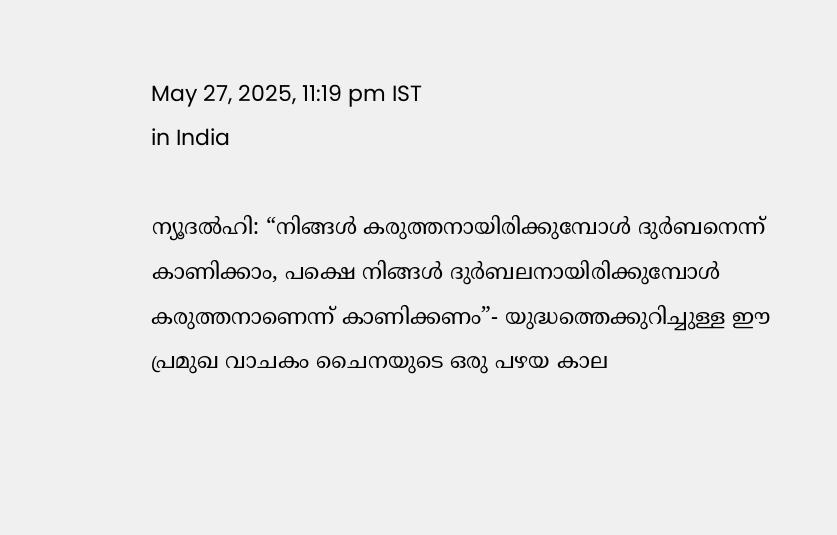May 27, 2025, 11:19 pm IST
in India

ന്യൂദല്‍ഹി: “നിങ്ങള്‍ കരുത്തനായിരിക്കുമ്പോള്‍ ദുര്‍ബനെന്ന് കാണിക്കാം, പക്ഷെ നിങ്ങള്‍ ദുര്‍ബലനായിരിക്കുമ്പോള്‍ കരുത്തനാണെന്ന് കാണിക്കണം”- യുദ്ധത്തെക്കുറിച്ചുള്ള ഈ പ്രമുഖ വാചകം ചൈനയുടെ ഒരു പഴയ കാല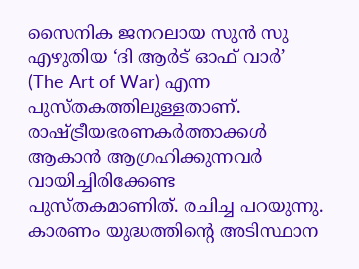സൈനിക ജനറലായ സുന്‍ സു എഴുതിയ ‘ദി ആര്‍ട് ഓഫ് വാര്‍’ (The Art of War) എന്ന പുസ്തകത്തിലുള്ളതാണ്. രാഷ്‌ട്രീയഭരണകര്‍ത്താക്കള്‍ ആകാന്‍ ആഗ്രഹിക്കുന്നവര്‍ വായിച്ചിരിക്കേണ്ട പുസ്തകമാണിത്. രചിച്ച പറയുന്നു. കാരണം യുദ്ധത്തിന്റെ അടിസ്ഥാന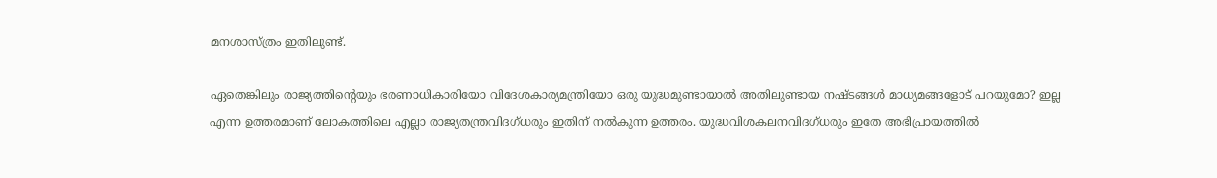മനശാസ്ത്രം ഇതിലുണ്ട്.

ഏതെങ്കിലും രാജ്യത്തിന്റെയും ഭരണാധികാരിയോ വിദേശകാര്യമന്ത്രിയോ ഒരു യുദ്ധമുണ്ടായാല്‍ അതിലുണ്ടായ നഷ്ടങ്ങള്‍ മാധ്യമങ്ങളോട് പറയുമോ? ഇല്ല എന്ന ഉത്തരമാണ് ലോകത്തിലെ എല്ലാ രാജ്യതന്ത്രവിദഗ്ധരും ഇതിന് നല്‍കുന്ന ഉത്തരം. യുദ്ധവിശകലനവിദഗ്ധരും ഇതേ അഭിപ്രായത്തില്‍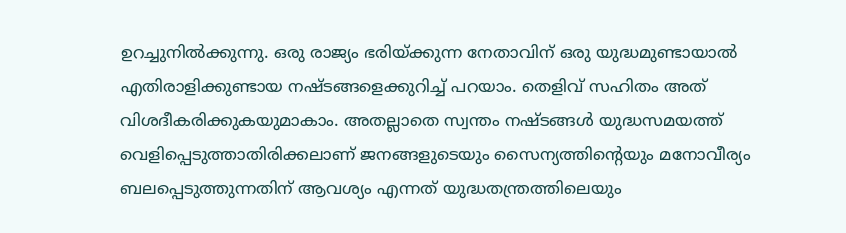ഉറച്ചുനില്‍ക്കുന്നു. ഒരു രാജ്യം ഭരിയ്‌ക്കുന്ന നേതാവിന് ഒരു യുദ്ധമുണ്ടായാല്‍ എതിരാളിക്കുണ്ടായ നഷ്ടങ്ങളെക്കുറിച്ച് പറയാം. തെളിവ് സഹിതം അത് വിശദീകരിക്കുകയുമാകാം. അതല്ലാതെ സ്വന്തം നഷ്ടങ്ങള്‍ യുദ്ധസമയത്ത് വെളിപ്പെടുത്താതിരിക്കലാണ് ജനങ്ങളുടെയും സൈന്യത്തിന്റെയും മനോവീര്യം ബലപ്പെടുത്തുന്നതിന് ആവശ്യം എന്നത് യുദ്ധതന്ത്രത്തിലെയും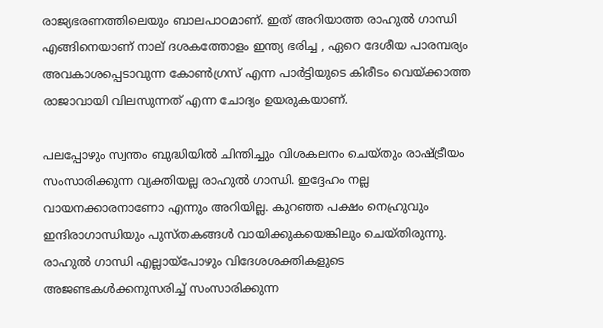രാജ്യഭരണത്തിലെയും ബാലപാഠമാണ്. ഇത് അറിയാത്ത രാഹുല്‍ ഗാന്ധി എങ്ങിനെയാണ് നാല് ദശകത്തോളം ഇന്ത്യ ഭരിച്ച , ഏറെ ദേശീയ പാരമ്പര്യം അവകാശപ്പെടാവുന്ന കോണ്‍ഗ്രസ് എന്ന പാര്‍ട്ടിയുടെ കിരീടം വെയ്‌ക്കാത്ത രാജാവായി വിലസുന്നത് എന്ന ചോദ്യം ഉയരുകയാണ്.

പലപ്പോഴും സ്വന്തം ബുദ്ധിയില്‍ ചിന്തിച്ചും വിശകലനം ചെയ്തും രാഷ്‌ട്രീയം സംസാരിക്കുന്ന വ്യക്തിയല്ല രാഹുല്‍ ഗാന്ധി. ഇദ്ദേഹം നല്ല വായനക്കാരനാണോ എന്നും അറിയില്ല. കുറഞ്ഞ പക്ഷം നെഹ്രുവും ഇന്ദിരാഗാന്ധിയും പുസ്തകങ്ങള്‍ വായിക്കുകയെങ്കിലും ചെയ്തിരുന്നു. രാഹുല്‍ ഗാന്ധി എല്ലായ്‌പോഴും വിദേശശക്തികളുടെ അജണ്ടകള്‍ക്കനുസരിച്ച് സംസാരിക്കുന്ന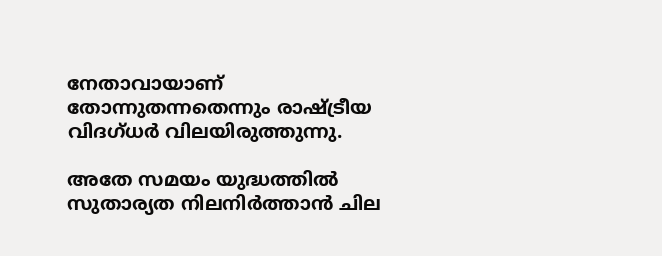നേതാവായാണ് തോന്നുതന്നതെന്നും രാഷ്‌ട്രീയ വിദഗ്ധര്‍ വിലയിരുത്തുന്നു.

അതേ സമയം യുദ്ധത്തില്‍ സുതാര്യത നിലനിര്‍ത്താന്‍ ചില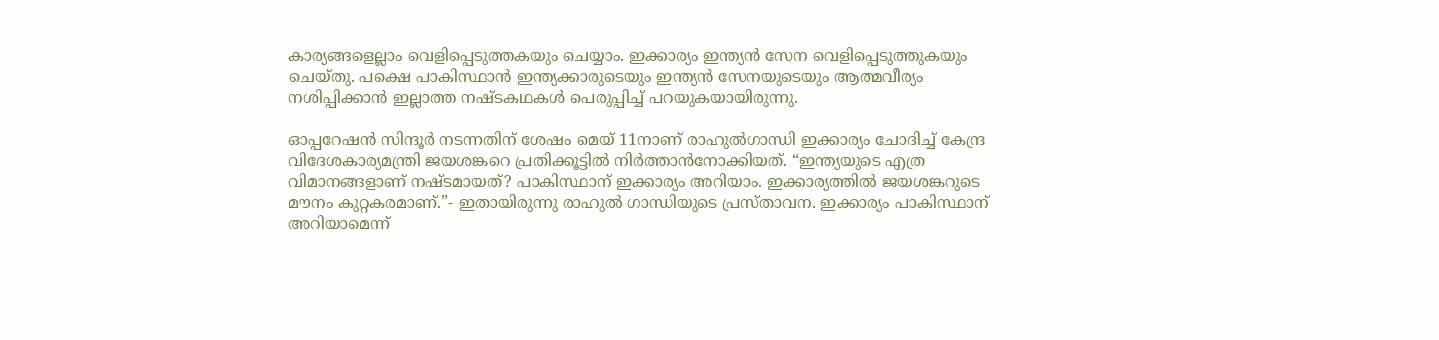കാര്യങ്ങളെല്ലാം വെളിപ്പെടുത്തകയും ചെയ്യാം. ഇക്കാര്യം ഇന്ത്യന്‍ സേന വെളിപ്പെടുത്തുകയും ചെയ്തു. പക്ഷെ പാകിസ്ഥാന്‍ ഇന്ത്യക്കാരുടെയും ഇന്ത്യന്‍ സേനയുടെയും ആത്മവീര്യം നശിപ്പിക്കാന്‍ ഇല്ലാത്ത നഷ്ടകഥകള്‍ പെരുപ്പിച്ച് പറയുകയായിരുന്നു.

ഓപ്പറേഷന്‍ സിന്ദൂര്‍ നടന്നതിന് ശേഷം മെയ് 11നാണ് രാഹുല്‍ഗാന്ധി ഇക്കാര്യം ചോദിച്ച് കേന്ദ്ര വിദേശകാര്യമന്ത്രി ജയശങ്കറെ പ്രതിക്കൂട്ടില്‍ നിര്‍ത്താന്‍നോക്കിയത്. “ഇന്ത്യയുടെ എത്ര വിമാനങ്ങളാണ് നഷ്ടമായത്? പാകിസ്ഥാന് ഇക്കാര്യം അറിയാം. ഇക്കാര്യത്തില്‍ ജയശങ്കറുടെ മൗനം കുറ്റകരമാണ്.”- ഇതായിരുന്നു രാഹുല്‍ ഗാന്ധിയുടെ പ്രസ്താവന. ഇക്കാര്യം പാകിസ്ഥാന് അറിയാമെന്ന്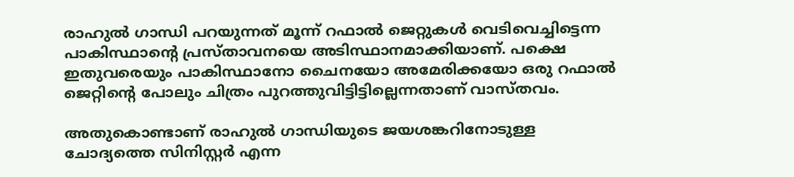രാഹുല്‍ ഗാന്ധി പറയുന്നത് മൂന്ന് റഫാല്‍ ജെറ്റുകള്‍ വെടിവെച്ചിട്ടെന്ന പാകിസ്ഥാന്റെ പ്രസ്താവനയെ അടിസ്ഥാനമാക്കിയാണ്. പക്ഷെ ഇതുവരെയും പാകിസ്ഥാനോ ചൈനയോ അമേരിക്കയോ ഒരു റഫാല്‍ ജെറ്റിന്റെ പോലും ചിത്രം പുറത്തുവിട്ടിട്ടില്ലെന്നതാണ് വാസ്തവം.

അതുകൊണ്ടാണ് രാഹുല്‍ ഗാന്ധിയുടെ ജയശങ്കറിനോടുള്ള ചോദ്യത്തെ സിനിസ്റ്റര്‍ എന്ന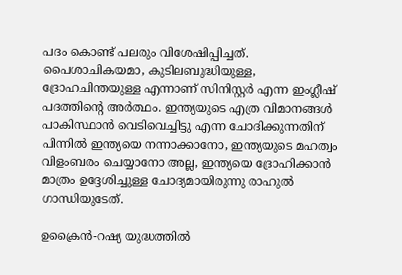പദം കൊണ്ട് പലരും വിശേഷിപ്പിച്ചത്. പൈശാചികയമാ, കുടിലബുദ്ധിയുള്ള, ദ്രോഹചിന്തയുള്ള എന്നാണ് സിനിസ്റ്റര്‍ എന്ന ഇംഗ്ലീഷ് പദത്തിന്റെ അര്‍ത്ഥം. ഇന്ത്യയുടെ എത്ര വിമാനങ്ങള്‍ പാകിസ്ഥാന്‍ വെടിവെച്ചിട്ടു എന്ന ചോദിക്കുന്നതിന് പിന്നില്‍ ഇന്ത്യയെ നന്നാക്കാനോ, ഇന്ത്യയുടെ മഹത്വം വിളംബരം ചെയ്യാനോ അല്ല, ഇന്ത്യയെ ദ്രോഹിക്കാന്‍ മാത്രം ഉദ്ദേശിച്ചുള്ള ചോദ്യമായിരുന്നു രാഹുല്‍ ഗാന്ധിയുടേത്.

ഉക്രൈന്‍-റഷ്യ യുദ്ധത്തില്‍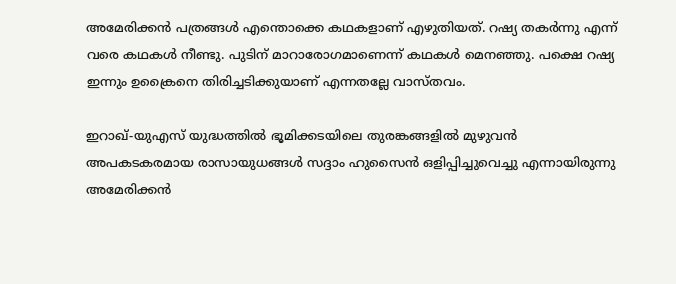അമേരിക്കന്‍ പത്രങ്ങള്‍ എന്തൊക്കെ കഥകളാണ് എഴുതിയത്. റഷ്യ തകര്‍ന്നു എന്ന് വരെ കഥകള്‍ നീണ്ടു. പുടിന് മാറാരോഗമാണെന്ന് കഥകള്‍ മെനഞ്ഞു. പക്ഷെ റഷ്യ ഇന്നും ഉക്രൈനെ തിരിച്ചടിക്കുയാണ് എന്നതല്ലേ വാസ്തവം.

ഇറാഖ്-യുഎസ് യുദ്ധത്തില്‍ ഭൂമിക്കടയിലെ തുരങ്കങ്ങളില്‍ മുഴുവന്‍ അപകടകരമായ രാസായുധങ്ങള്‍ സദ്ദാം ഹുസൈന്‍ ഒളിപ്പിച്ചുവെച്ചു എന്നായിരുന്നു അമേരിക്കന്‍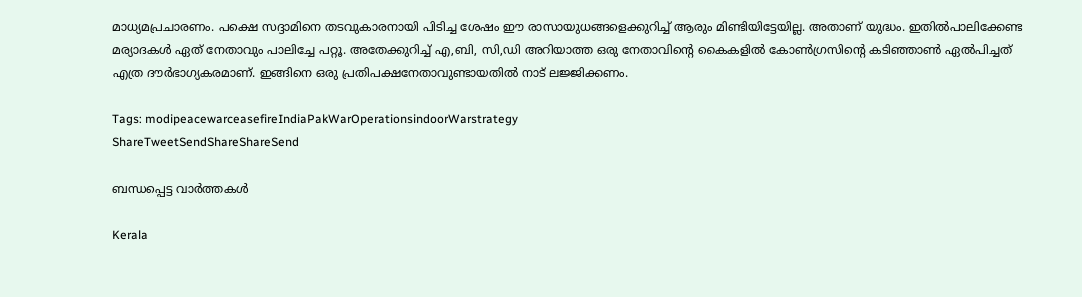മാധ്യമപ്രചാരണം. പക്ഷെ സദ്ദാമിനെ തടവുകാരനായി പിടിച്ച ശേഷം ഈ രാസായുധങ്ങളെക്കുറിച്ച് ആരും മിണ്ടിയിട്ടേയില്ല. അതാണ് യുദ്ധം. ഇതില്‍പാലിക്കേണ്ട മര്യാദകള്‍ ഏത് നേതാവും പാലിച്ചേ പറ്റൂ. അതേക്കുറിച്ച് എ,ബി, സി,ഡി അറിയാത്ത ഒരു നേതാവിന്റെ കൈകളില്‍ കോണ്‍ഗ്രസിന്റെ കടിഞ്ഞാണ്‍ ഏല്‍പിച്ചത് എത്ര ദൗര്‍ഭാഗ്യകരമാണ്. ഇങ്ങിനെ ഒരു പ്രതിപക്ഷനേതാവുണ്ടായതില്‍ നാട് ലജ്ജിക്കണം.

Tags: modipeacewarceasefireIndiaPakWarOperationsindoorWarstrategy
ShareTweetSendShareShareSend

ബന്ധപ്പെട്ട വാര്‍ത്തകള്‍

Kerala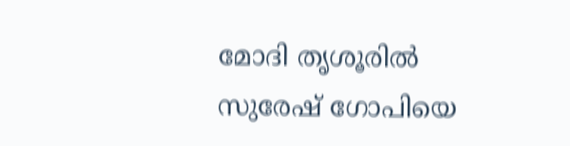മോദി തൃശൂരില്‍ സുരേഷ് ഗോപിയെ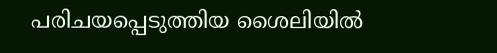പരിചയപ്പെടുത്തിയ ശൈലിയില്‍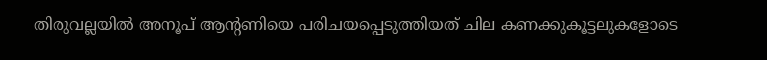തിരുവല്ലയില്‍ അനൂപ് ആന്‍റണിയെ പരിചയപ്പെടുത്തിയത് ചില കണക്കുകൂട്ടലുകളോടെ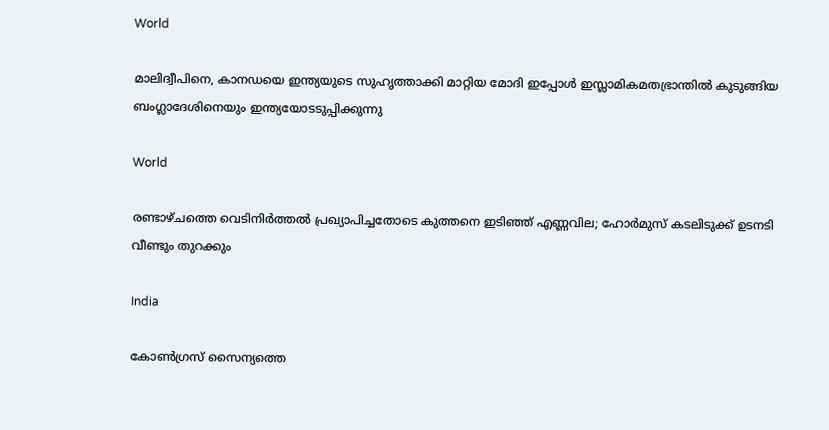World

മാലിദ്വീപിനെ, കാനഡയെ ഇന്ത്യയുടെ സുഹൃത്താക്കി മാറ്റിയ മോദി ഇപ്പോള്‍ ഇസ്ലാമികമതഭ്രാന്തില്‍ കുടുങ്ങിയ ബംഗ്ലാദേശിനെയും ഇന്ത്യയോടടുപ്പിക്കുന്നു

World

രണ്ടാഴ്ചത്തെ വെടിനിർത്തൽ പ്രഖ്യാപിച്ചതോടെ കുത്തനെ ഇടിഞ്ഞ് എണ്ണവില; ഹോര്‍മുസ് കടലിടുക്ക് ഉടനടി വീണ്ടും തുറക്കും

India

കോൺഗ്രസ് സൈന്യത്തെ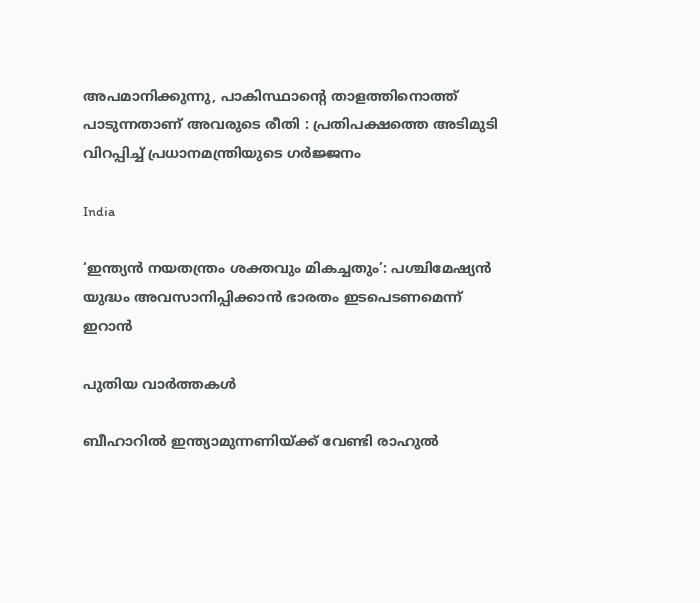അപമാനിക്കുന്നു, പാകിസ്ഥാന്റെ താളത്തിനൊത്ത് പാടുന്നതാണ് അവരുടെ രീതി : പ്രതിപക്ഷത്തെ അടിമുടി വിറപ്പിച്ച് പ്രധാനമന്ത്രിയുടെ ഗർജ്ജനം

India

‘ഇന്ത്യൻ നയതന്ത്രം ശക്തവും മികച്ചതും’: പശ്ചിമേഷ്യൻ യുദ്ധം അവസാനിപ്പിക്കാൻ ഭാരതം ഇടപെടണമെന്ന് ഇറാൻ

പുതിയ വാര്‍ത്തകള്‍

ബീഹാറില്‍ ഇന്ത്യാമുന്നണിയ്ക്ക് വേണ്ടി രാഹുല്‍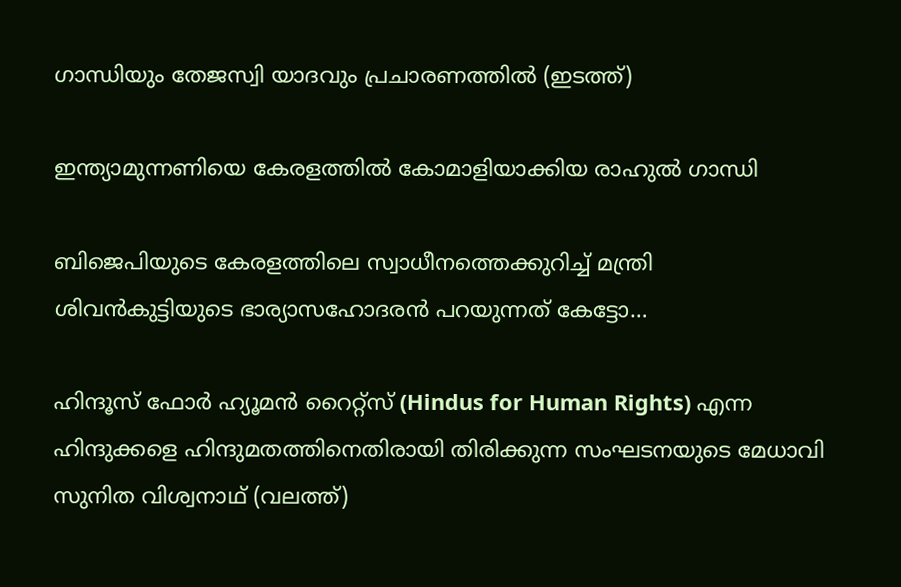ഗാന്ധിയും തേജസ്വി യാദവും പ്രചാരണത്തില്‍ (ഇടത്ത്)

ഇന്ത്യാമുന്നണിയെ കേരളത്തില്‍ കോമാളിയാക്കിയ രാഹുല്‍ ഗാന്ധി

ബിജെപിയുടെ കേരളത്തിലെ സ്വാധീനത്തെക്കുറിച്ച് മന്ത്രി ശിവന്‍കുട്ടിയുടെ ഭാര്യാസഹോദരന്‍ പറയുന്നത് കേട്ടോ…

ഹിന്ദൂസ് ഫോര്‍ ഹ്യൂമന്‍ റൈറ്റ്സ് (Hindus for Human Rights) എന്ന ഹിന്ദുക്കളെ ഹിന്ദുമതത്തിനെതിരായി തിരിക്കുന്ന സംഘടനയുടെ മേധാവി സുനിത വിശ്വനാഥ് (വലത്ത്)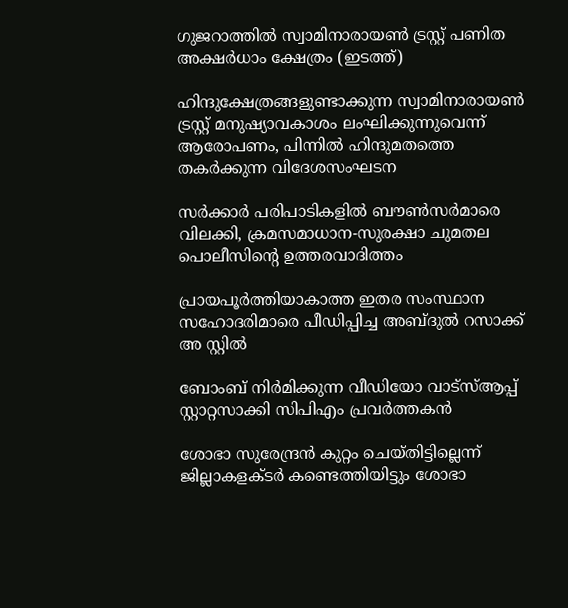ഗുജറാത്തില്‍ സ്വാമിനാരായണ്‍ ട്രസ്റ്റ് പണിത അക്ഷര്‍ധാം ക്ഷേത്രം (ഇടത്ത്)

ഹിന്ദുക്ഷേത്രങ്ങളുണ്ടാക്കുന്ന സ്വാമിനാരായണ്‍ ട്രസ്റ്റ് മനുഷ്യാവകാശം ലംഘിക്കുന്നുവെന്ന് ആരോപണം, പിന്നില്‍ ഹിന്ദുമതത്തെ തകര്‍ക്കുന്ന വിദേശസംഘടന

സര്‍ക്കാര്‍ പരിപാടികളില്‍ ബൗണ്‍സര്‍മാരെ വിലക്കി, ക്രമസമാധാന-സുരക്ഷാ ചുമതല പൊലീസിന്റെ ഉത്തരവാദിത്തം

പ്രായപൂര്‍ത്തിയാകാത്ത ഇതര സംസ്ഥാന സഹോദരിമാരെ പീഡിപ്പിച്ച അബ്ദുല്‍ റസാക്ക് അ സ്റ്റില്‍

ബോംബ് നിര്‍മിക്കുന്ന വീഡിയോ വാട്‌സ്ആപ്പ് സ്റ്റാറ്റസാക്കി സിപിഎം പ്രവര്‍ത്തകന്‍

ശോഭാ സുരേന്ദ്രന്‍ കുറ്റം ചെയ്തിട്ടില്ലെന്ന് ജില്ലാകളക്ടര്‍ കണ്ടെത്തിയിട്ടും ശോഭാ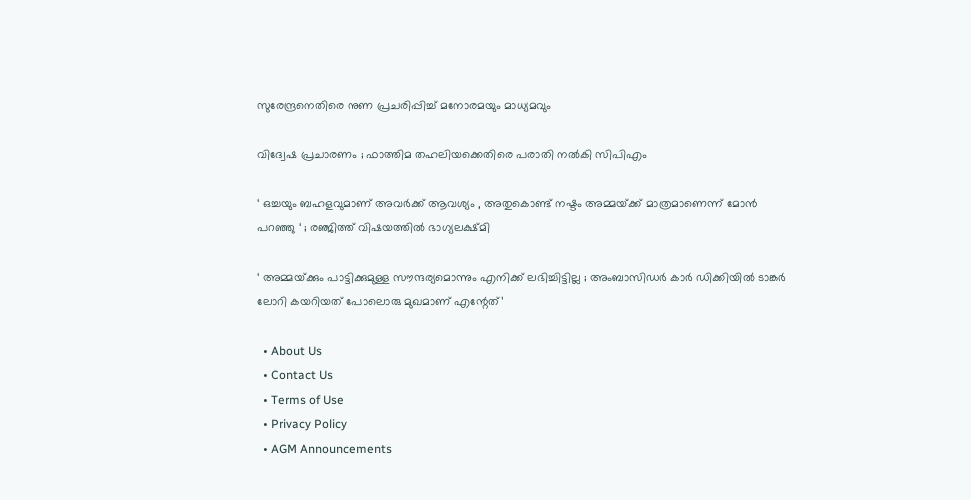സുരേന്ദ്രനെതിരെ നുണ പ്രചരിപ്പിച്ച് മനോരമയും മാധ്യമവും

വിദ്വേഷ പ്രചാരണം ; ഫാത്തിമ തഹലിയക്കെതിരെ പരാതി നല്‍കി സിപിഎം

‘ ഒച്ചയും ബഹളവുമാണ് അവർക്ക് ആവശ്യം , അതുകൊണ്ട് നഷ്ടം അമ്മയ്‌ക്ക് മാത്രമാണെന്ന് മോൻ പറഞ്ഞു ‘ ; രഞ്ജിത്ത് വിഷയത്തിൽ ഭാഗ്യലക്ഷ്മി

‘ അമ്മയ്‌ക്കും പാട്ടിക്കുമുള്ള സൗന്ദര്യമൊന്നും എനിക്ക് ലഭിച്ചിട്ടില്ല ; അംബാസിഡർ‌ കാർ ഡിക്കിയിൽ ടാങ്കർ ലോറി കയറിയത് പോലൊരു മുഖമാണ് എന്റേത്’

  • About Us
  • Contact Us
  • Terms of Use
  • Privacy Policy
  • AGM Announcements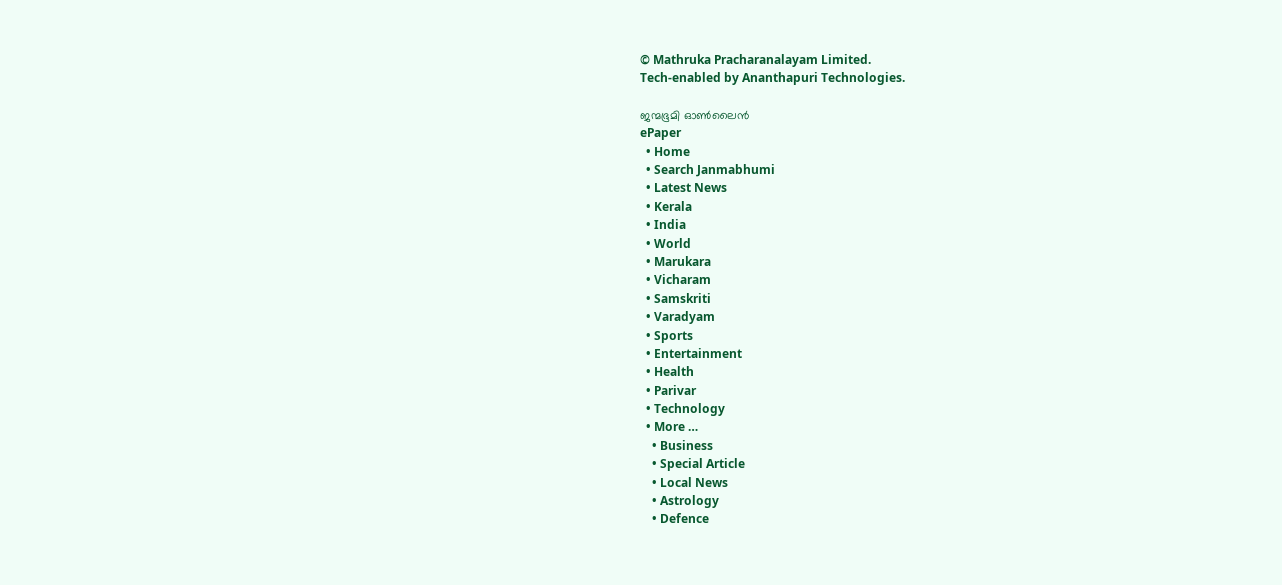© Mathruka Pracharanalayam Limited.
Tech-enabled by Ananthapuri Technologies.

ജന്മഭൂമി ഓണ്‍ലൈന്‍
ePaper
  • Home
  • Search Janmabhumi
  • Latest News
  • Kerala
  • India
  • World
  • Marukara
  • Vicharam
  • Samskriti
  • Varadyam
  • Sports
  • Entertainment
  • Health
  • Parivar
  • Technology
  • More …
    • Business
    • Special Article
    • Local News
    • Astrology
    • Defence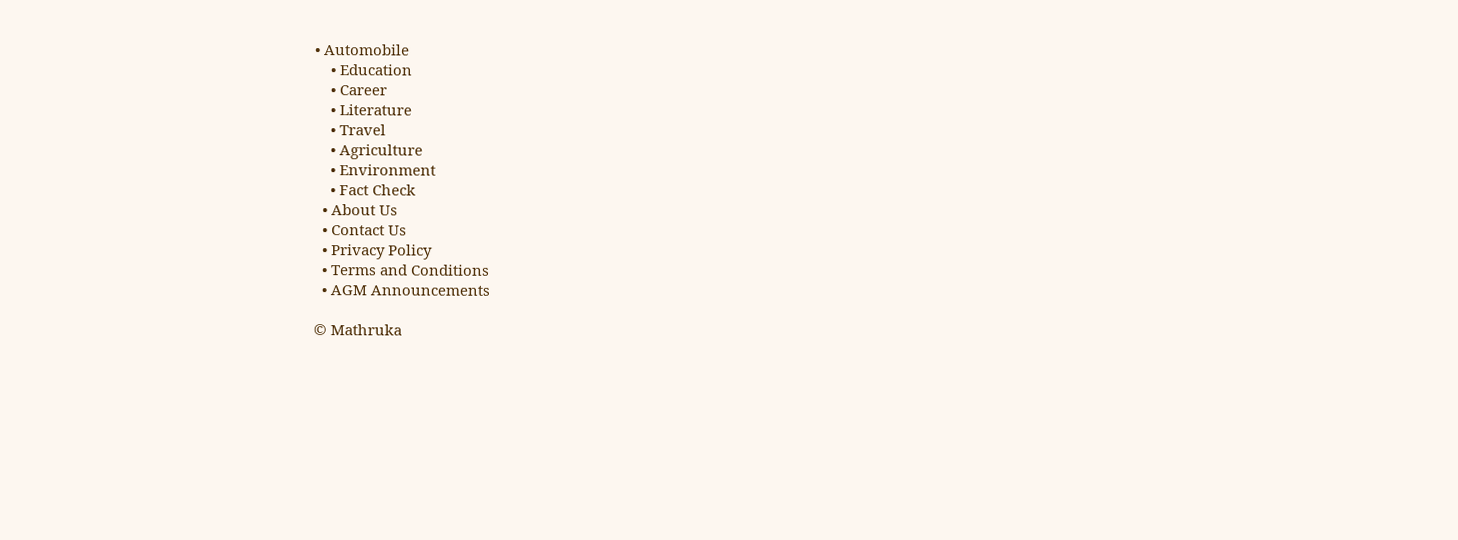• Automobile
    • Education
    • Career
    • Literature
    • Travel
    • Agriculture
    • Environment
    • Fact Check
  • About Us
  • Contact Us
  • Privacy Policy
  • Terms and Conditions
  • AGM Announcements

© Mathruka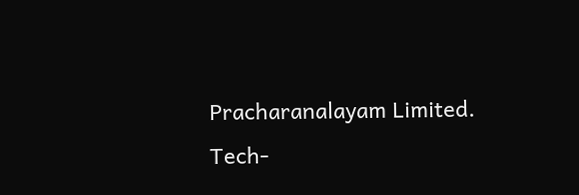Pracharanalayam Limited.
Tech-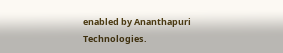enabled by Ananthapuri Technologies.